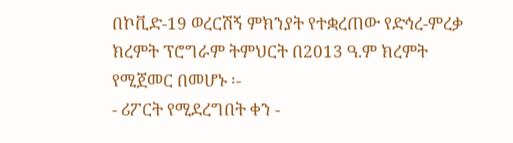በኮቪድ-19 ወረርሽኝ ምክንያት የተቋረጠው የድኅረ-ምረቃ ክረምት ፕሮግራም ትምህርት በ2013 ዓ.ም ክረምት የሚጀመር በመሆኑ ፡-
- ሪፖርት የሚደረግበት ቀን -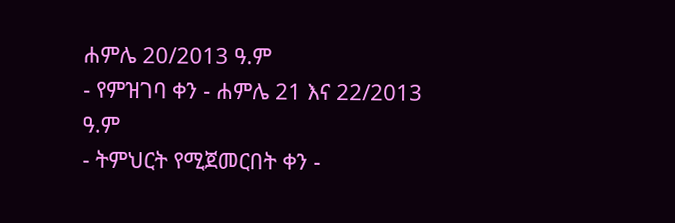ሐምሌ 20/2013 ዓ.ም
- የምዝገባ ቀን - ሐምሌ 21 እና 22/2013 ዓ.ም
- ትምህርት የሚጀመርበት ቀን -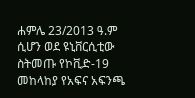ሐምሌ 23/2013 ዓ.ም
ሲሆን ወደ ዩኒቨርሲቲው ስትመጡ የኮቪድ-19 መከላከያ የአፍና አፍንጫ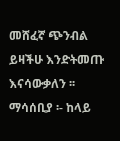መሸፈኛ ጭንብል ይዛችሁ እንድትመጡ እናሳውቃለን ፡፡
ማሳሰቢያ ፡- ከላይ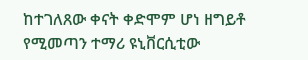ከተገለጸው ቀናት ቀድሞም ሆነ ዘግይቶ የሚመጣን ተማሪ ዩኒቨርሲቲው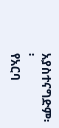አያስተናግድም፡፡
የአርባ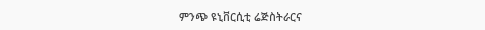ምንጭ ዩኒቨርሲቲ ሬጅስትራርና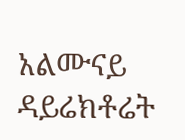አልሙናይ ዳይሬክቶሬት